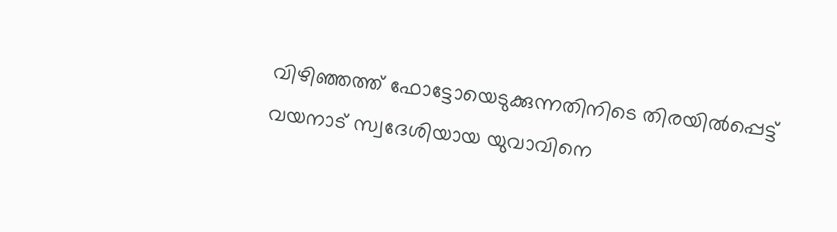വിഴിഞ്ഞത്ത് ഫോട്ടോയെടുക്കുന്നതിനിടെ തിരയിൽപ്പെട്ട് വയനാട് സ്വദേശിയായ യുവാവിനെ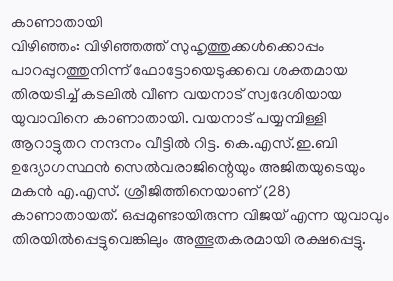കാണാതായി
വിഴിഞ്ഞം: വിഴിഞ്ഞത്ത് സുഹൃത്തുക്കൾക്കൊപ്പം പാറപ്പുറത്തുനിന്ന് ഫോട്ടോയെടുക്കവെ ശക്തമായ തിരയടിച്ച് കടലിൽ വീണ വയനാട് സ്വദേശിയായ യുവാവിനെ കാണാതായി. വയനാട് പയ്യമ്പിള്ളി ആറാട്ടുതറ നന്ദനം വീട്ടിൽ റിട്ട. കെ.എസ്.ഇ.ബി ഉദ്യോഗസ്ഥൻ സെൽവരാജിന്റെയും അജിതയുടെയും മകൻ എ.എസ്. ശ്രീജിത്തിനെയാണ് (28) കാണാതായത്. ഒപ്പമുണ്ടായിരുന്ന വിജയ് എന്ന യുവാവും തിരയിൽപ്പെട്ടുവെങ്കിലും അത്ഭുതകരമായി രക്ഷപ്പെട്ടു.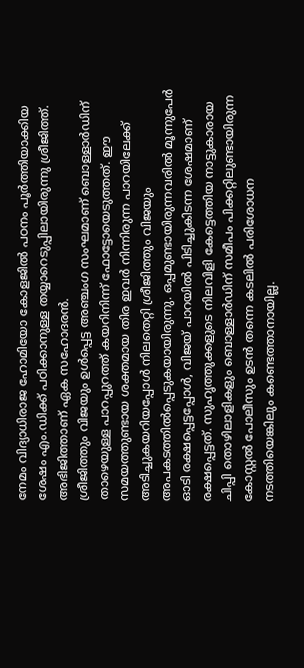നേമം വിദ്യാധിരാജ ഹോമിയോ കോളജിൽ പഠനം പൂർത്തിയാക്കിയ ശേഷം എം.ഡിക്ക് പഠിക്കാനുള്ള തയ്യാറെടുപ്പിലായിരുന്നു ശ്രീജിത്ത്. അഭിജിത്താണ് ഏക സഹോദരൻ.
ശ്രീജിത്തും വിജയും ഉൾപ്പെട്ട അഞ്ചംഗ സംഘമാണ് ബൊള്ളാർഡിന് താഴെയുള്ള പാറപ്പുറത്ത് കയറിനിന്ന് ഫോട്ടോയെടുത്തത്. ഈ സമയത്തുണ്ടായ ശക്തമായ തിര ഇവർ നിന്നിരുന്ന പാറയിലേക്ക് അടിച്ചുകയറിയപ്പോൾ നിലതെറ്റി ശ്രീജിത്തും വിജയും അപകടത്തിൽപ്പെടുകയായിരുന്നു. ഒപ്പമുണ്ടായിരുന്നവരിൽ മൂന്നുപേർ ഓടി രക്ഷപ്പെട്ടപ്പോൾ, വിജയ് പാറയിൽ പിടിച്ചുകിടന്ന ശേഷമാണ് രക്ഷപ്പെട്ടത്. സുഹൃത്തുക്കളുടെ നിലവിളി കേട്ടെത്തിയ നാട്ടുകാരായ ചിപ്പി തൊഴിലാളികളും ബൊള്ളാർഡിന് സമീപം പിക്കറ്റിലുണ്ടായിരുന്ന കോസ്റ്റൽ പോലീസും ഉടൻ തന്നെ കടലിൽ പരിശോധന നടത്തിയെങ്കിലും കണ്ടെത്താനായില്ല.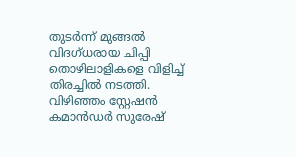തുടർന്ന് മുങ്ങൽ വിദഗ്ധരായ ചിപ്പി തൊഴിലാളികളെ വിളിച്ച് തിരച്ചിൽ നടത്തി. വിഴിഞ്ഞം സ്റ്റേഷൻ കമാൻഡർ സുരേഷ്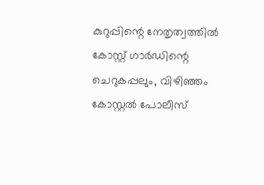കുറുപ്പിന്റെ നേതൃത്വത്തിൽ കോസ്റ്റ് ഗാർഡിന്റെ ചെറുകപ്പലും, വിഴിഞ്ഞം കോസ്റ്റൽ പോലീസ്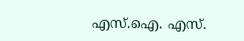എസ്.ഐ. എസ്.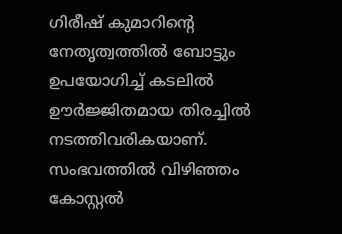ഗിരീഷ് കുമാറിന്റെ നേതൃത്വത്തിൽ ബോട്ടും ഉപയോഗിച്ച് കടലിൽ ഊർജ്ജിതമായ തിരച്ചിൽ നടത്തിവരികയാണ്. സംഭവത്തിൽ വിഴിഞ്ഞം കോസ്റ്റൽ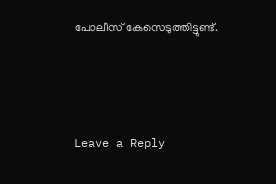പോലീസ് കേസെടുത്തിട്ടുണ്ട്.





Leave a Reply